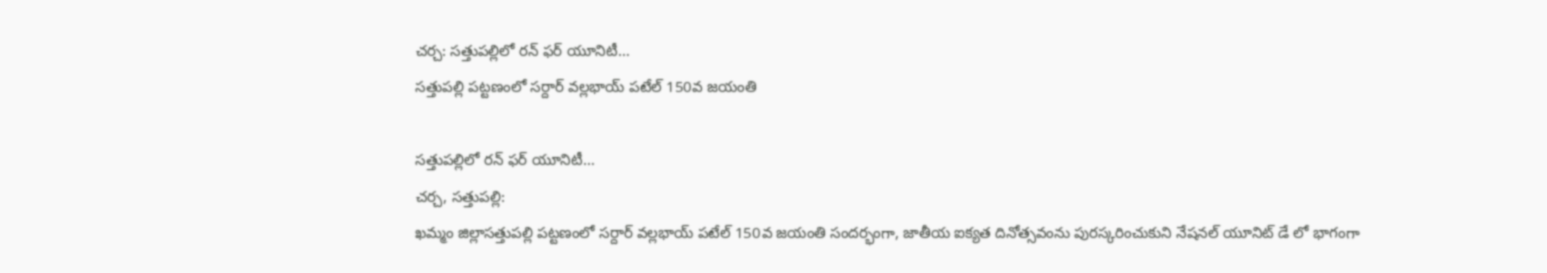చర్చ: సత్తుపల్లిలో రన్ ఫర్ యూనిటీ…
సత్తుపల్లి పట్టణంలో సర్దార్ వల్లభాయ్ పటేల్ 150వ జయంతి

సత్తుపల్లిలో రన్ ఫర్ యూనిటీ…
చర్చ, సత్తుపల్లి:
ఖమ్మం జిల్లాసత్తుపల్లి పట్టణంలో సర్దార్ వల్లభాయ్ పటేల్ 150వ జయంతి సందర్భంగా, జాతీయ ఐక్యత దినోత్సవంను పురస్కరించుకుని నేషనల్ యూనిట్ డే లో భాగంగా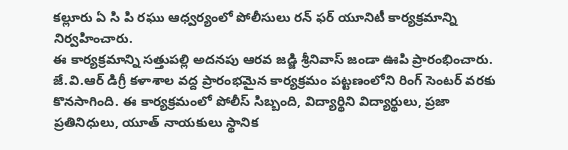కల్లూరు ఏ సి పి రఘు ఆధ్వర్యంలో పోలీసులు రన్ ఫర్ యూనిటీ కార్యక్రమాన్ని నిర్వహించారు.
ఈ కార్యక్రమాన్ని సత్తుపల్లి అదనపు ఆరవ జడ్జి శ్రీనివాస్ జండా ఊపి ప్రారంభించారు.
జే.వి.ఆర్ డిగ్రీ కళాశాల వద్ద ప్రారంభమైన కార్యక్రమం పట్టణంలోని రింగ్ సెంటర్ వరకు కొనసాగింది. ఈ కార్యక్రమంలో పోలీస్ సిబ్బంది, విద్యార్థిని విద్యార్థులు, ప్రజా ప్రతినిధులు, యూత్ నాయకులు స్థానిక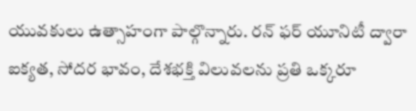యువకులు ఉత్సాహంగా పాల్గొన్నారు. రన్ ఫర్ యూనిటీ ద్వారా ఐక్యత, సోదర భావం, దేశభక్తి విలువలను ప్రతి ఒక్కరూ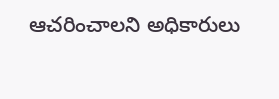ఆచరించాలని అధికారులు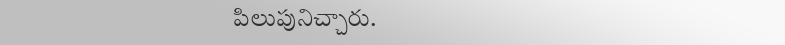పిలుపునిచ్చారు.